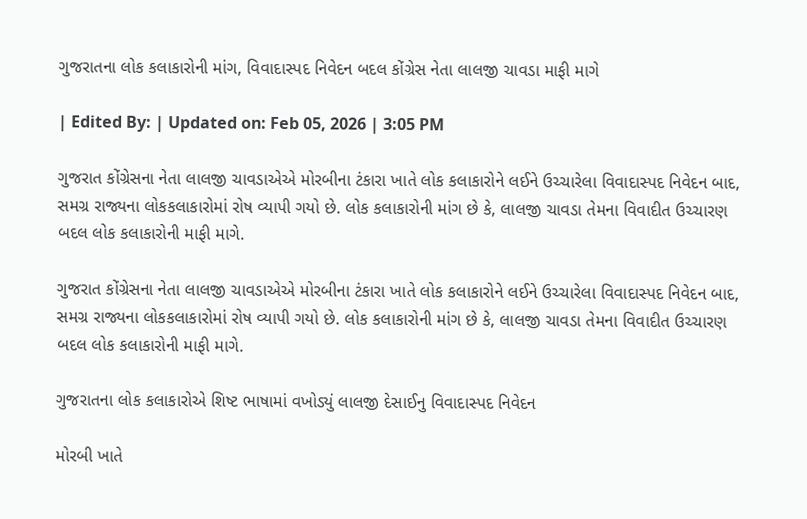ગુજરાતના લોક કલાકારોની માંગ, વિવાદાસ્પદ નિવેદન બદલ કોંગ્રેસ નેતા લાલજી ચાવડા માફી માગે

| Edited By: | Updated on: Feb 05, 2026 | 3:05 PM

ગુજરાત કોંગ્રેસના નેતા લાલજી ચાવડાએએ મોરબીના ટંકારા ખાતે લોક કલાકારોને લઈને ઉચ્ચારેલા વિવાદાસ્પદ નિવેદન બાદ, સમગ્ર રાજ્યના લોકકલાકારોમાં રોષ વ્યાપી ગયો છે. લોક કલાકારોની માંગ છે કે, લાલજી ચાવડા તેમના વિવાદીત ઉચ્ચારણ બદલ લોક કલાકારોની માફી માગે.

ગુજરાત કોંગ્રેસના નેતા લાલજી ચાવડાએએ મોરબીના ટંકારા ખાતે લોક કલાકારોને લઈને ઉચ્ચારેલા વિવાદાસ્પદ નિવેદન બાદ, સમગ્ર રાજ્યના લોકકલાકારોમાં રોષ વ્યાપી ગયો છે. લોક કલાકારોની માંગ છે કે, લાલજી ચાવડા તેમના વિવાદીત ઉચ્ચારણ બદલ લોક કલાકારોની માફી માગે.

ગુજરાતના લોક કલાકારોએ શિષ્ટ ભાષામાં વખોડ્યું લાલજી દેસાઈનુ વિવાદાસ્પદ નિવેદન

મોરબી ખાતે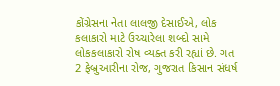કોંગ્રેસના નેતા લાલજી દેસાઈએ, લોક કલાકારો માટે ઉચ્ચારેલા શબ્દો સામે લોકકલાકારો રોષ વ્યક્ત કરી રહ્યાં છે. ગત 2 ફેબ્રુઆરીના રોજ, ગુજરાત કિસાન સંધર્ષ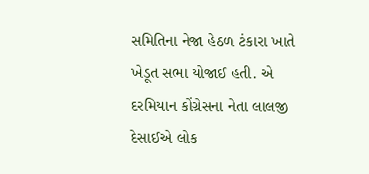સમિતિના નેજા હેઠળ ટંકારા ખાતે ખેડૂત સભા યોજાઈ હતી. એ દરમિયાન કોંગ્રેસના નેતા લાલજી દેસાઈએ લોક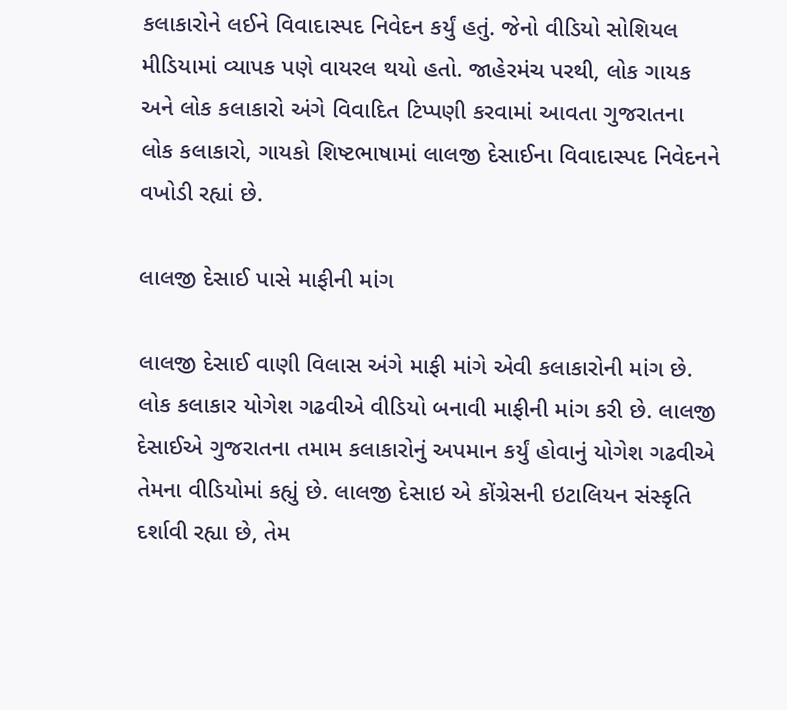કલાકારોને લઈને વિવાદાસ્પદ નિવેદન કર્યું હતું. જેનો વીડિયો સોશિયલ મીડિયામાં વ્યાપક પણે વાયરલ થયો હતો. જાહેરમંચ પરથી, લોક ગાયક અને લોક કલાકારો અંગે વિવાદિત ટિપ્પણી કરવામાં આવતા ગુજરાતના લોક કલાકારો, ગાયકો શિષ્ટભાષામાં લાલજી દેસાઈના વિવાદાસ્પદ નિવેદનને વખોડી રહ્યાં છે.

લાલજી દેસાઈ પાસે માફીની માંગ

લાલજી દેસાઈ વાણી વિલાસ અંગે માફી માંગે એવી કલાકારોની માંગ છે. લોક કલાકાર યોગેશ ગઢવીએ વીડિયો બનાવી માફીની માંગ કરી છે. લાલજી દેસાઈએ ગુજરાતના તમામ કલાકારોનું અપમાન કર્યું હોવાનું યોગેશ ગઢવીએ તેમના વીડિયોમાં કહ્યું છે. લાલજી દેસાઇ એ કોંગ્રેસની ઇટાલિયન સંસ્કૃતિ દર્શાવી રહ્યા છે, તેમ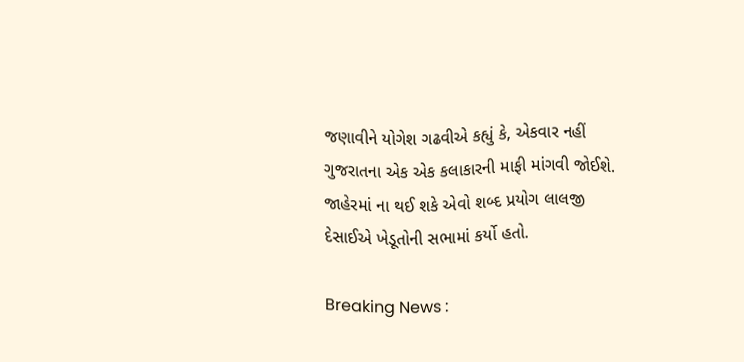જણાવીને યોગેશ ગઢવીએ કહ્યું કે, એકવાર નહીં ગુજરાતના એક એક કલાકારની માફી માંગવી જોઈશે. જાહેરમાં ના થઈ શકે એવો શબ્દ પ્રયોગ લાલજી દેસાઈએ ખેડૂતોની સભામાં કર્યો હતો.

Breaking News :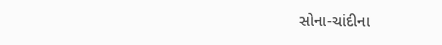સોના-ચાંદીના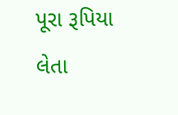પૂરા રૂપિયા લેતા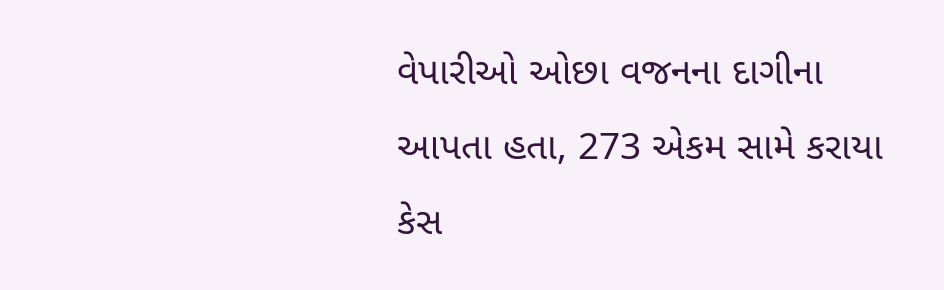વેપારીઓ ઓછા વજનના દાગીના આપતા હતા, 273 એકમ સામે કરાયા કેસ